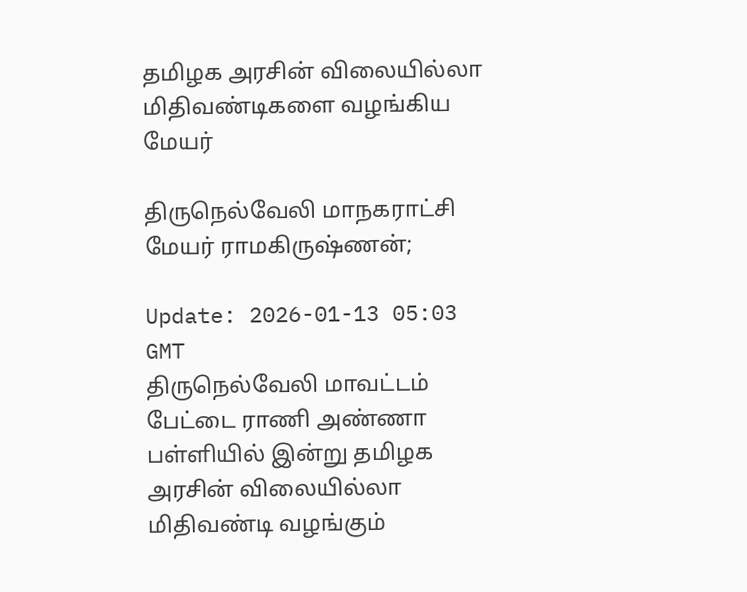தமிழக அரசின் விலையில்லா மிதிவண்டிகளை வழங்கிய மேயர்

திருநெல்வேலி மாநகராட்சி மேயர் ராமகிருஷ்ணன்;

Update: 2026-01-13 05:03 GMT
திருநெல்வேலி மாவட்டம் பேட்டை ராணி அண்ணா பள்ளியில் இன்று தமிழக அரசின் விலையில்லா மிதிவண்டி வழங்கும்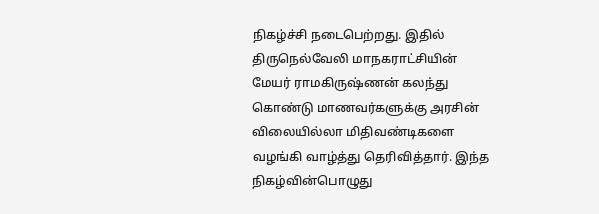நிகழ்ச்சி நடைபெற்றது. இதில் திருநெல்வேலி மாநகராட்சியின் மேயர் ராமகிருஷ்ணன் கலந்து கொண்டு மாணவர்களுக்கு அரசின் விலையில்லா மிதிவண்டிகளை வழங்கி வாழ்த்து தெரிவித்தார். இந்த நிகழ்வின்பொழுது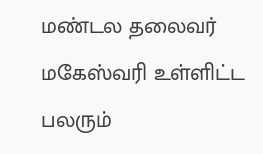மண்டல தலைவர் மகேஸ்வரி உள்ளிட்ட பலரும்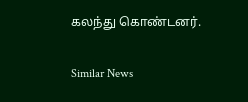கலந்து கொண்டனர்.

Similar News